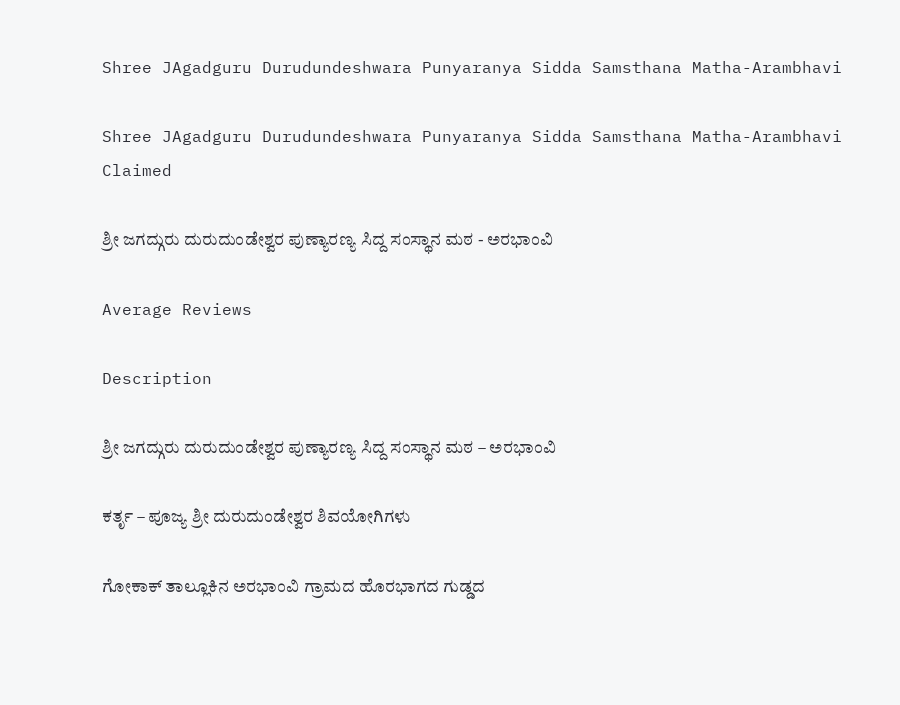Shree JAgadguru Durudundeshwara Punyaranya Sidda Samsthana Matha-Arambhavi

Shree JAgadguru Durudundeshwara Punyaranya Sidda Samsthana Matha-Arambhavi Claimed

ಶ್ರೀ ಜಗದ್ಗುರು ದುರುದುಂಡೇಶ್ವರ ಪುಣ್ಯಾರಣ್ಯ ಸಿದ್ದ ಸಂಸ್ಥಾನ ಮಠ - ಅರಭಾಂವಿ

Average Reviews

Description

ಶ್ರೀ ಜಗದ್ಗುರು ದುರುದುಂಡೇಶ್ವರ ಪುಣ್ಯಾರಣ್ಯ ಸಿದ್ದ ಸಂಸ್ಥಾನ ಮಠ – ಅರಭಾಂವಿ

ಕರ್ತೃ – ಪೂಜ್ಯ ಶ್ರೀ ದುರುದುಂಡೇಶ್ವರ ಶಿವಯೋಗಿಗಳು

ಗೋಕಾಕ್ ತಾಲ್ಲೂಕಿನ ಅರಭಾಂವಿ ಗ್ರಾಮದ ಹೊರಭಾಗದ ಗುಡ್ಡದ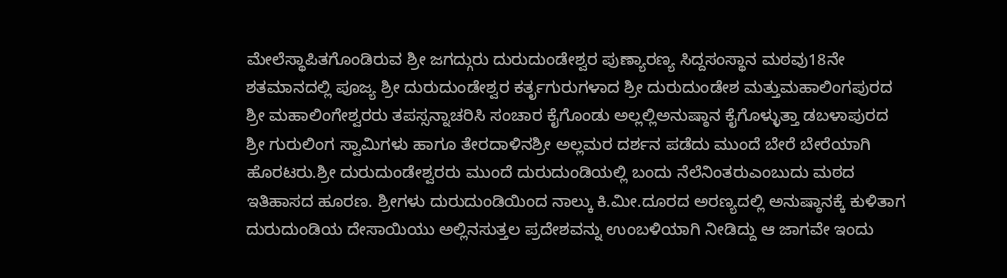ಮೇಲೆಸ್ಥಾಪಿತಗೊಂಡಿರುವ ಶ್ರೀ ಜಗದ್ಗುರು ದುರುದುಂಡೇಶ್ವರ ಪುಣ್ಯಾರಣ್ಯ ಸಿದ್ದಸಂಸ್ಥಾನ ಮಠವು18ನೇ ಶತಮಾನದಲ್ಲಿ ಪೂಜ್ಯ ಶ್ರೀ ದುರುದುಂಡೇಶ್ವರ ಕರ್ತೃಗುರುಗಳಾದ ಶ್ರೀ ದುರುದುಂಡೇಶ ಮತ್ತುಮಹಾಲಿಂಗಪುರದ ಶ್ರೀ ಮಹಾಲಿಂಗೇಶ್ವರರು ತಪಸ್ಸನ್ನಾಚರಿಸಿ ಸಂಚಾರ ಕೈಗೊಂಡು ಅಲ್ಲಲ್ಲಿಅನುಷ್ಠಾನ ಕೈಗೊಳ್ಳುತ್ತಾ ಡಬಳಾಪುರದ ಶ್ರೀ ಗುರುಲಿಂಗ ಸ್ವಾಮಿಗಳು ಹಾಗೂ ತೇರದಾಳಿನಶ್ರೀ ಅಲ್ಲಮರ ದರ್ಶನ ಪಡೆದು ಮುಂದೆ ಬೇರೆ ಬೇರೆಯಾಗಿ ಹೊರಟರು.ಶ್ರೀ ದುರುದುಂಡೇಶ್ವರರು ಮುಂದೆ ದುರುದುಂಡಿಯಲ್ಲಿ ಬಂದು ನೆಲೆನಿಂತರುಎಂಬುದು ಮಠದ ಇತಿಹಾಸದ ಹೂರಣ. ಶ್ರೀಗಳು ದುರುದುಂಡಿಯಿಂದ ನಾಲ್ಕು ಕಿ.ಮೀ.ದೂರದ ಅರಣ್ಯದಲ್ಲಿ ಅನುಷ್ಠಾನಕ್ಕೆ ಕುಳಿತಾಗ ದುರುದುಂಡಿಯ ದೇಸಾಯಿಯು ಅಲ್ಲಿನಸುತ್ತಲ ಪ್ರದೇಶವನ್ನು ಉಂಬಳಿಯಾಗಿ ನೀಡಿದ್ದು ಆ ಜಾಗವೇ ಇಂದು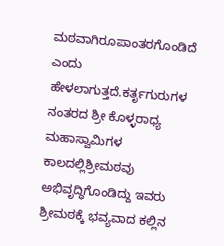ಮಠವಾಗಿರೂಪಾಂತರಗೊಂಡಿದೆ ಎಂದು ಹೇಳಲಾಗುತ್ತದೆ.ಕರ್ತೃಗುರುಗಳ ನಂತರದ ಶ್ರೀ ಕೊಳ್ಳರಾಧ್ಯ ಮಹಾಸ್ವಾಮಿಗಳ ಕಾಲದಲ್ಲಿಶ್ರೀಮಠವು ಅಭಿವೃದ್ಧಿಗೊಂಡಿದ್ದು ಇವರು ಶ್ರೀಮಠಕ್ಕೆ ಭವ್ಯವಾದ ಕಲ್ಲಿನ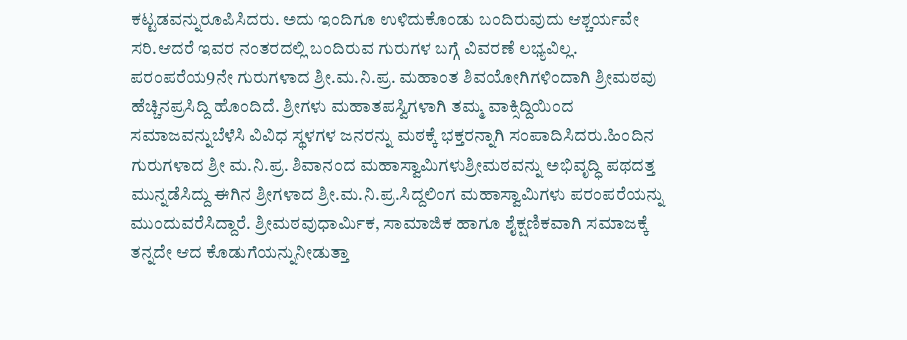ಕಟ್ಟಡವನ್ನುರೂಪಿಸಿದರು. ಅದು ಇಂದಿಗೂ ಉಳಿದುಕೊಂಡು ಬಂದಿರುವುದು ಆಶ್ಚರ್ಯವೇ ಸರಿ.ಆದರೆ ಇವರ ನಂತರದಲ್ಲಿ ಬಂದಿರುವ ಗುರುಗಳ ಬಗ್ಗೆ ವಿವರಣೆ ಲಭ್ಯವಿಲ್ಲ. ಪರಂಪರೆಯ9ನೇ ಗುರುಗಳಾದ ಶ್ರೀ.ಮ.ನಿ.ಪ್ರ. ಮಹಾಂತ ಶಿವಯೋಗಿಗಳಿಂದಾಗಿ ಶ್ರೀಮಠವು ಹೆಚ್ಚಿನಪ್ರಸಿದ್ದಿ ಹೊಂದಿದೆ. ಶ್ರೀಗಳು ಮಹಾತಪಸ್ವಿಗಳಾಗಿ ತಮ್ಮ ವಾಕ್ಸಿದ್ದಿಯಿಂದ ಸಮಾಜವನ್ನುಬೆಳೆಸಿ ವಿವಿಧ ಸ್ಥಳಗಳ ಜನರನ್ನು ಮಠಕ್ಕೆ ಭಕ್ತರನ್ನಾಗಿ ಸಂಪಾದಿಸಿದರು.ಹಿಂದಿನ ಗುರುಗಳಾದ ಶ್ರೀ ಮ.ನಿ.ಪ್ರ. ಶಿವಾನಂದ ಮಹಾಸ್ವಾಮಿಗಳುಶ್ರೀಮಠವನ್ನು ಅಭಿವೃದ್ಧಿ ಪಥದತ್ತ ಮುನ್ನಡೆಸಿದ್ದು ಈಗಿನ ಶ್ರೀಗಳಾದ ಶ್ರೀ.ಮ.ನಿ.ಪ್ರ.ಸಿದ್ದಲಿಂಗ ಮಹಾಸ್ವಾಮಿಗಳು ಪರಂಪರೆಯನ್ನು ಮುಂದುವರೆಸಿದ್ದಾರೆ. ಶ್ರೀಮಠವುಧಾರ್ಮಿಕ, ಸಾಮಾಜಿಕ ಹಾಗೂ ಶೈಕ್ಷಣಿಕವಾಗಿ ಸಮಾಜಕ್ಕೆ ತನ್ನದೇ ಆದ ಕೊಡುಗೆಯನ್ನುನೀಡುತ್ತಾ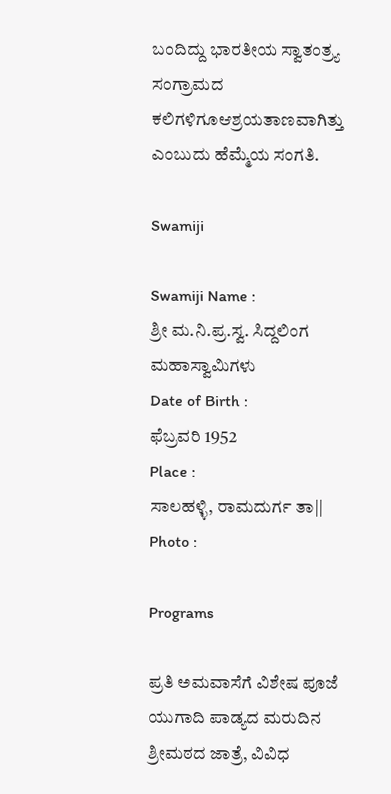ಬಂದಿದ್ದು ಭಾರತೀಯ ಸ್ವಾತಂತ್ರ್ಯ ಸಂಗ್ರಾಮದ ಕಲಿಗಳಿಗೂಆಶ್ರಯತಾಣವಾಗಿತ್ತು ಎಂಬುದು ಹೆಮ್ಮೆಯ ಸಂಗತಿ.

Swamiji

Swamiji Name :
ಶ್ರೀ ಮ.ನಿ.ಪ್ರ.ಸ್ವ. ಸಿದ್ದಲಿಂಗ ಮಹಾಸ್ವಾಮಿಗಳು
Date of Birth :
ಫೆಬ್ರವರಿ 1952
Place :
ಸಾಲಹಳ್ಳಿ, ರಾಮದುರ್ಗ ತಾ||
Photo :

Programs

ಪ್ರತಿ ಅಮವಾಸೆಗೆ ವಿಶೇಷ ಪೂಜೆ
ಯುಗಾದಿ ಪಾಡ್ಯದ ಮರುದಿನ ಶ್ರೀಮಠದ ಜಾತ್ರೆ, ವಿವಿಧ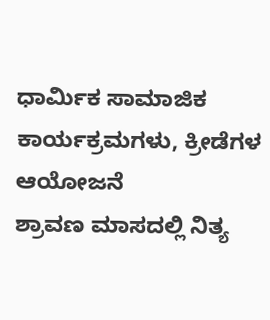ಧಾರ್ಮಿಕ ಸಾಮಾಜಿಕ ಕಾರ್ಯಕ್ರಮಗಳು, ಕ್ರೀಡೆಗಳ ಆಯೋಜನೆ
ಶ್ರಾವಣ ಮಾಸದಲ್ಲಿ ನಿತ್ಯ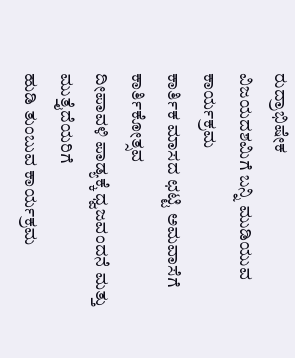ರುದ್ರಾಭಿಷೇಕ
ವಿಜಯದಶಮಿಗೆ ಬನ್ನಿ ಮುಡಿಯುವ ಕಾರ್ಯಕ್ರಮ
ಕಾರ್ತಿಕ ಮಾಸದ ಛಟ್ಟಿ ಅಮವಾಸೆಗೆ ಕಾರ್ತಿಕೋತ್ಸವ
ದೀಪಾವಳಿ ಪಾಡ್ಯಕ್ಕೆ ಧ್ವಜವಂದನೆ ಮತ್ತು ಮುತ್ತೈದೆಯರಿಗೆ
ಹುಡಿ ತುಂಬುವ ಕಾರ್ಯಕ್ರಮ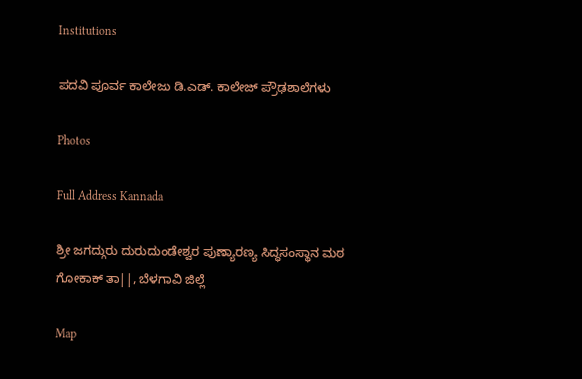Institutions

ಪದವಿ ಪೂರ್ವ ಕಾಲೇಜು ಡಿ.ಎಡ್. ಕಾಲೇಜ್ ಪ್ರೌಢಶಾಲೆಗಳು

Photos

Full Address Kannada

ಶ್ರೀ ಜಗದ್ಗುರು ದುರುದುಂಡೇಶ್ವರ ಪುಣ್ಯಾರಣ್ಯ ಸಿದ್ಧಸಂಸ್ಥಾನ ಮಠ
ಗೋಕಾಕ್ ತಾ||, ಬೆಳಗಾವಿ ಜಿಲ್ಲೆ

Map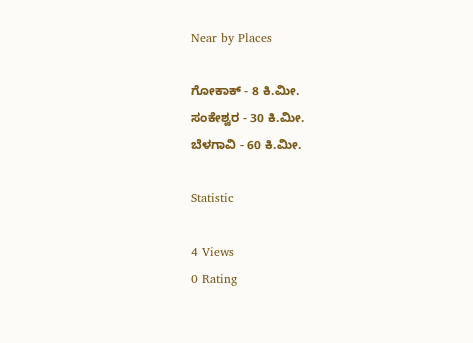Near by Places

ಗೋಕಾಕ್ - 8 ಕಿ.ಮೀ.
ಸಂಕೇಶ್ವರ - 30 ಕಿ.ಮೀ.
ಬೆಳಗಾವಿ - 60 ಕಿ.ಮೀ.

Statistic

4 Views
0 Rating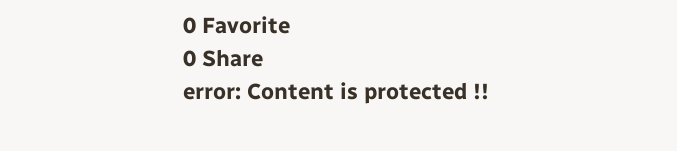0 Favorite
0 Share
error: Content is protected !!